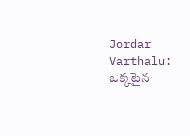Jordar Varthalu: ఒక్కటైన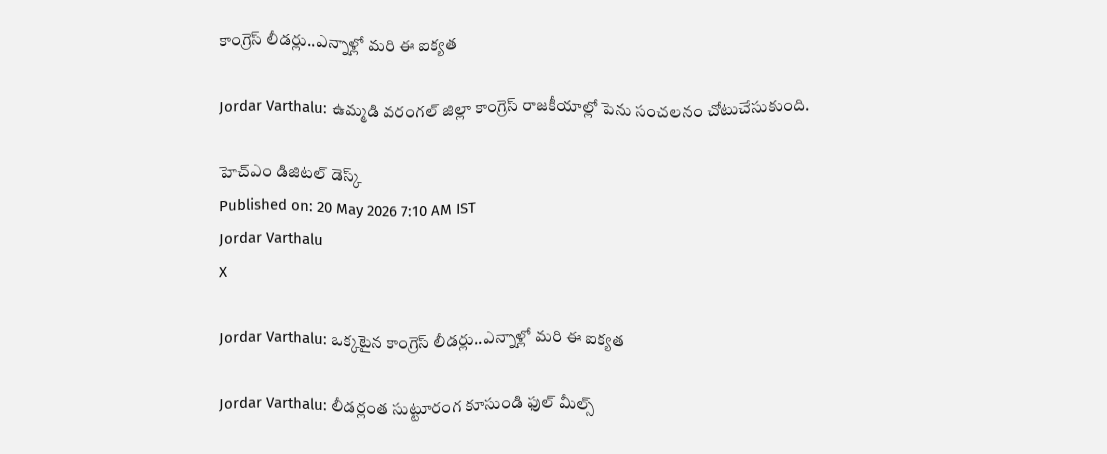కాంగ్రెస్ లీడర్లు..ఎన్నాళ్లో మరి ఈ ఐక్యత

Jordar Varthalu: ఉమ్మడి వరంగల్ జిల్లా కాంగ్రెస్ రాజకీయాల్లో పెను సంచలనం చోటుచేసుకుంది.

హెచ్ఎం డిజిటల్ డెస్క్
Published on: 20 May 2026 7:10 AM IST
Jordar Varthalu
X

Jordar Varthalu: ఒక్కటైన కాంగ్రెస్ లీడర్లు..ఎన్నాళ్లో మరి ఈ ఐక్యత

Jordar Varthalu: లీడర్లంత సుట్టూరంగ కూసుండి ఫుల్ మీల్స్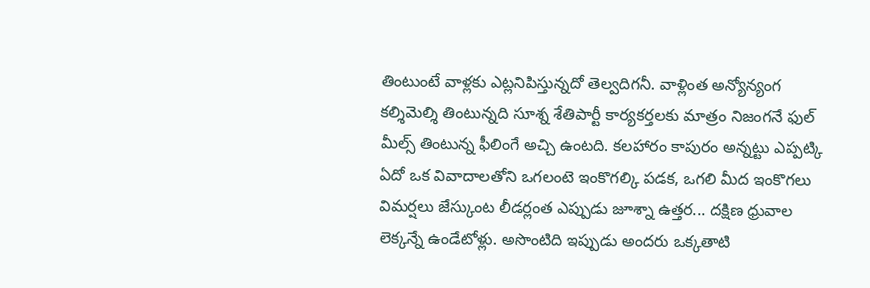తింటుంటే వాళ్లకు ఎట్లనిపిస్తున్నదో తెల్వదిగనీ. వాళ్లింత అన్యోన్యంగ కల్శిమెల్శి తింటున్నది సూశ్న శేతిపార్టీ కార్యకర్తలకు మాత్రం నిజంగనే ఫుల్ మీల్స్ తింటున్న ఫీలింగే అచ్చి ఉంటది. కలహారం కాపురం అన్నట్టు ఎప్పట్కి ఏదో ఒక వివాదాలతోని ఒగలంటె ఇంకొగల్కి పడక, ఒగలి మీద ఇంకొగలు విమర్షలు జేస్కుంట లీడర్లంత ఎప్పుడు జూశ్నా ఉత్తర... దక్షిణ ధ్రువాల లెక్కన్నే ఉండేటోళ్లు. అసొంటిది ఇప్పుడు అందరు ఒక్కతాటి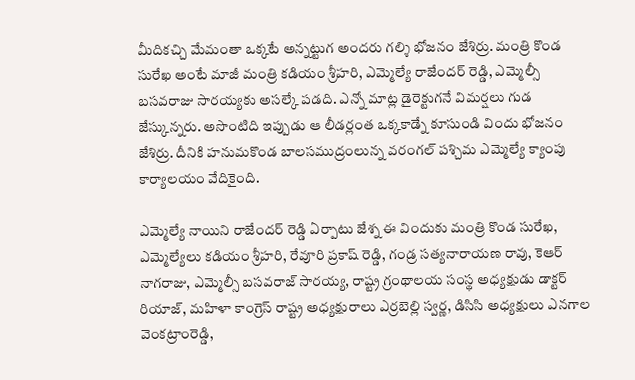మీదికచ్చి మేమంతా ఒక్కటే అన్నట్టుగ అందరు గల్శి భోజనం జేశిర్రు. మంత్రి కొండ సురేఖ అంటే మాజీ మంత్రి కడియం శ్రీహరి, ఎమ్మెల్యే రాజేందర్ రెడ్డి, ఎమ్మెల్సీ బసవరాజు సారయ్యకు అసల్కే పడది. ఎన్నో మాట్ల డైరెక్టుగనే విమర్షలు గుడ జేస్కున్నరు. అసొంటిది ఇప్పుడు ఆ లీడర్లంత ఒక్కకాడ్నే కూసుండి విందు భోజనం జేశిర్రు. దీనికి హనుమకొండ బాలసముద్రంలున్న వరంగల్ పశ్చిమ ఎమ్మెల్యే క్యాంపు కార్యాలయం వేదికైంది.

ఎమ్మెల్యే నాయిని రాజేందర్ రెడ్డి ఏర్పాటు జేశ్న ఈ విందుకు మంత్రి కొండ సురేఖ, ఎమ్మెల్యేలు కడియం శ్రీహరి, రేవూరి ప్రకాష్ రెడ్డి, గండ్ర సత్యనారాయణ రావు, కెఆర్ నాగరాజు, ఎమ్మెల్సీ బసవరాజ్ సారయ్య, రాష్ట్ర గ్రంథాలయ సంస్థ అధ్యక్షుడు డాక్టర్ రియాజ్, మహిళా కాంగ్రెస్ రాష్ట్ర అధ్యక్షురాలు ఎర్రబెల్లి స్వర్ణ, డిసిసి అధ్యక్షులు ఎనగాల వెంకట్రాంరెడ్డి,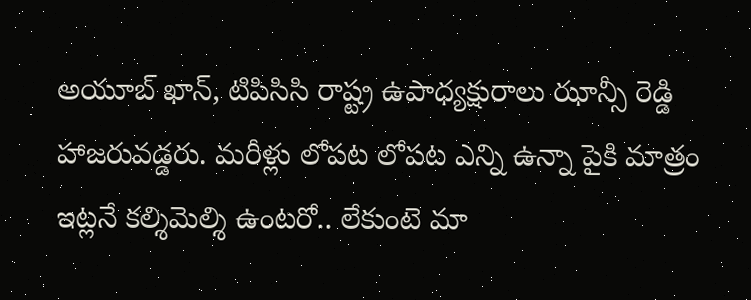అయూబ్ ఖాన్, టిపిసిసి రాష్ట్ర ఉపాధ్యక్షురాలు ఝాన్సీ రెడ్డి హాజరువడ్డరు. మరీళ్లు లోపట లోపట ఎన్ని ఉన్నా పైకి మాత్రం ఇట్లనే కల్శిమెల్శి ఉంటరో.. లేకుంటె మా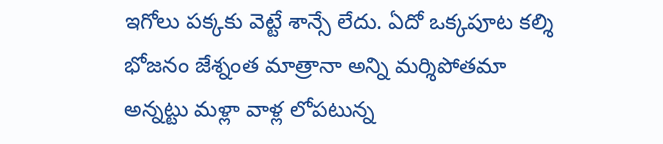ఇగోలు పక్కకు వెట్టే శాన్సే లేదు. ఏదో ఒక్కపూట కల్శి భోజనం జేశ్నంత మాత్రానా అన్ని మర్శిపోతమా అన్నట్టు మళ్లా వాళ్ల లోపటున్న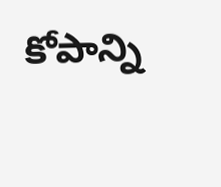కోపాన్ని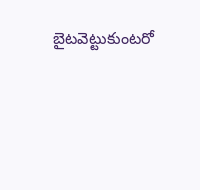బైటవెట్టుకుంటరో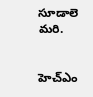సూడాలె మరి.


హెచ్ఎం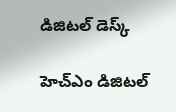డిజిటల్ డెస్క్

హెచ్ఎం డిజిటల్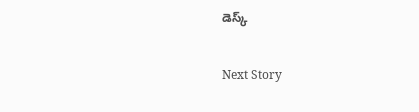డెస్క్

Next Story